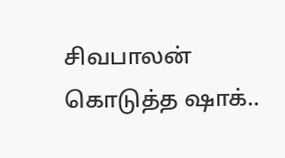சிவபாலன் கொடுத்த ஷாக்..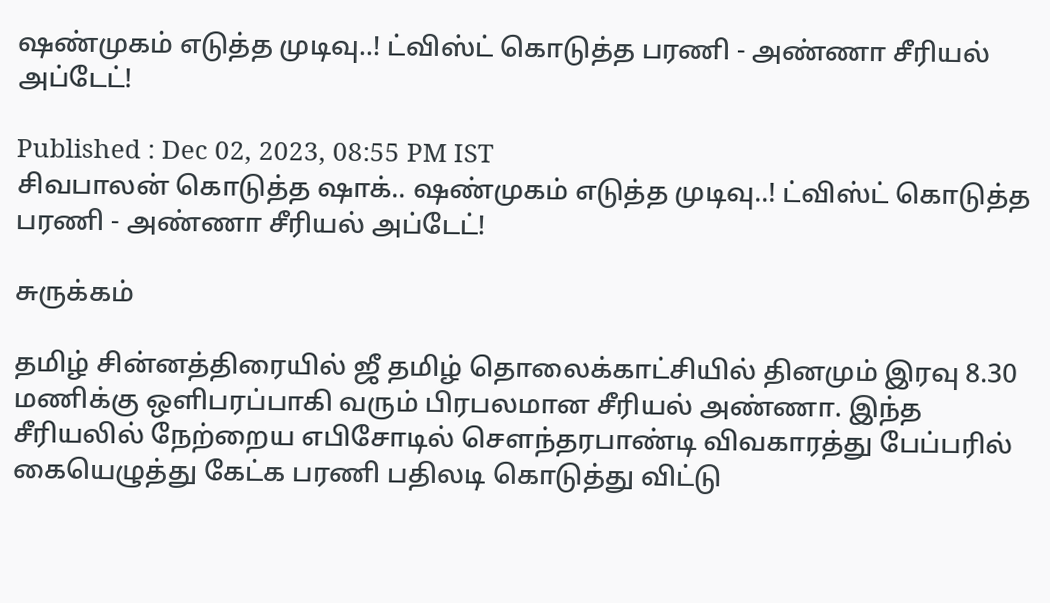ஷண்முகம் எடுத்த முடிவு..! ட்விஸ்ட் கொடுத்த பரணி - அண்ணா சீரியல் அப்டேட்!

Published : Dec 02, 2023, 08:55 PM IST
சிவபாலன் கொடுத்த ஷாக்.. ஷண்முகம் எடுத்த முடிவு..! ட்விஸ்ட் கொடுத்த பரணி - அண்ணா சீரியல் அப்டேட்!

சுருக்கம்

தமிழ் சின்னத்திரையில் ஜீ தமிழ் தொலைக்காட்சியில் தினமும் இரவு 8.30 மணிக்கு ஒளிபரப்பாகி வரும் பிரபலமான சீரியல் அண்ணா. இந்த சீரியலில் நேற்றைய எபிசோடில் சௌந்தரபாண்டி விவகாரத்து பேப்பரில் கையெழுத்து கேட்க பரணி பதிலடி கொடுத்து விட்டு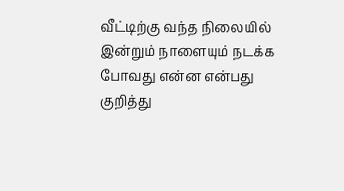வீட்டிற்கு வந்த நிலையில் இன்றும் நாளையும் நடக்க போவது என்ன என்பது குறித்து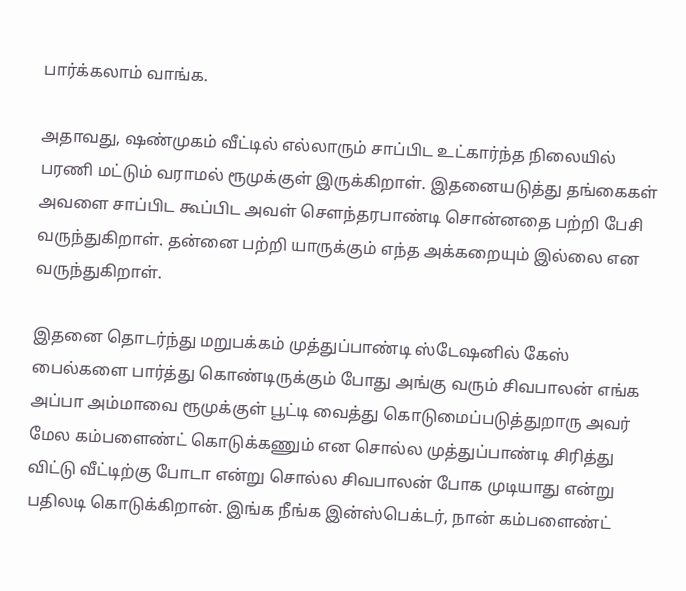பார்க்கலாம் வாங்க.

அதாவது, ஷண்முகம் வீட்டில் எல்லாரும் சாப்பிட உட்கார்ந்த நிலையில் பரணி மட்டும் வராமல் ரூமுக்குள் இருக்கிறாள். இதனையடுத்து தங்கைகள் அவளை சாப்பிட கூப்பிட அவள் சௌந்தரபாண்டி சொன்னதை பற்றி பேசி வருந்துகிறாள். தன்னை பற்றி யாருக்கும் எந்த அக்கறையும் இல்லை என வருந்துகிறாள்.

இதனை தொடர்ந்து மறுபக்கம் முத்துப்பாண்டி ஸ்டேஷனில் கேஸ் பைல்களை பார்த்து கொண்டிருக்கும் போது அங்கு வரும் சிவபாலன் எங்க அப்பா அம்மாவை ரூமுக்குள் பூட்டி வைத்து கொடுமைப்படுத்துறாரு அவர் மேல கம்பளைண்ட் கொடுக்கணும் என சொல்ல முத்துப்பாண்டி சிரித்து விட்டு வீட்டிற்கு போடா என்று சொல்ல சிவபாலன் போக முடியாது என்று பதிலடி கொடுக்கிறான். இங்க நீங்க இன்ஸ்பெக்டர், நான் கம்பளைண்ட்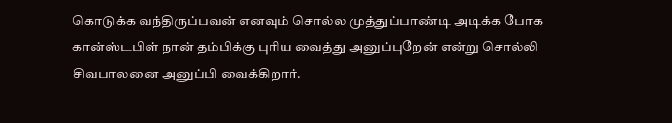கொடுக்க வந்திருப்பவன் எனவும் சொல்ல முத்துப்பாண்டி அடிக்க போக கான்ஸ்டபிள் நான் தம்பிக்கு புரிய வைத்து அனுப்புறேன் என்று சொல்லி  சிவபாலனை அனுப்பி வைக்கிறார்.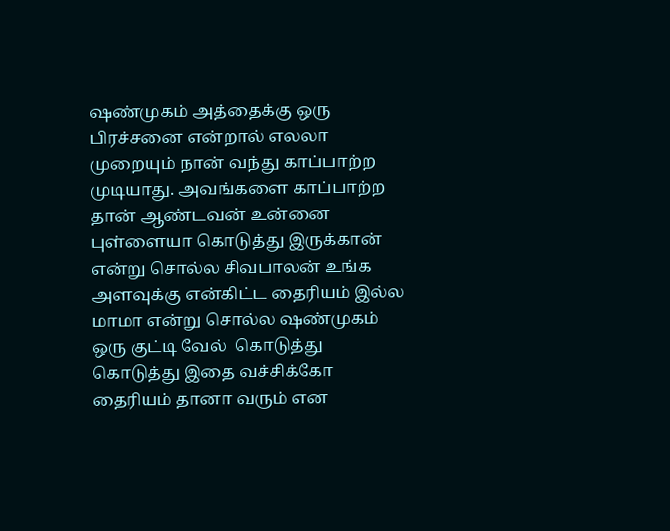ஷண்முகம் அத்தைக்கு ஒரு பிரச்சனை என்றால் எலலா முறையும் நான் வந்து காப்பாற்ற முடியாது. அவங்களை காப்பாற்ற தான் ஆண்டவன் உன்னை புள்ளையா கொடுத்து இருக்கான் என்று சொல்ல சிவபாலன் உங்க அளவுக்கு என்கிட்ட தைரியம் இல்ல மாமா என்று சொல்ல ஷண்முகம் ஒரு குட்டி வேல்  கொடுத்து கொடுத்து இதை வச்சிக்கோ தைரியம் தானா வரும் என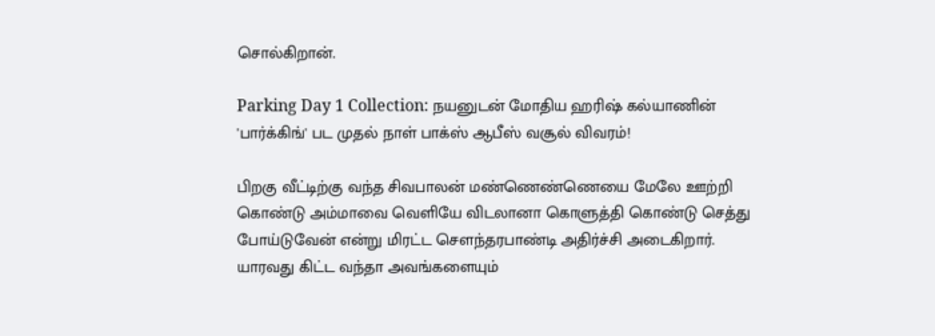சொல்கிறான்.

Parking Day 1 Collection: நயனுடன் மோதிய ஹரிஷ் கல்யாணின் 'பார்க்கிங்' பட முதல் நாள் பாக்ஸ் ஆபீஸ் வசூல் விவரம்!

பிறகு வீட்டிற்கு வந்த சிவபாலன் மண்ணெண்ணெயை மேலே ஊற்றி கொண்டு அம்மாவை வெளியே விடலானா கொளுத்தி கொண்டு செத்து போய்டுவேன் என்று மிரட்ட சௌந்தரபாண்டி அதிர்ச்சி அடைகிறார். யாரவது கிட்ட வந்தா அவங்களையும்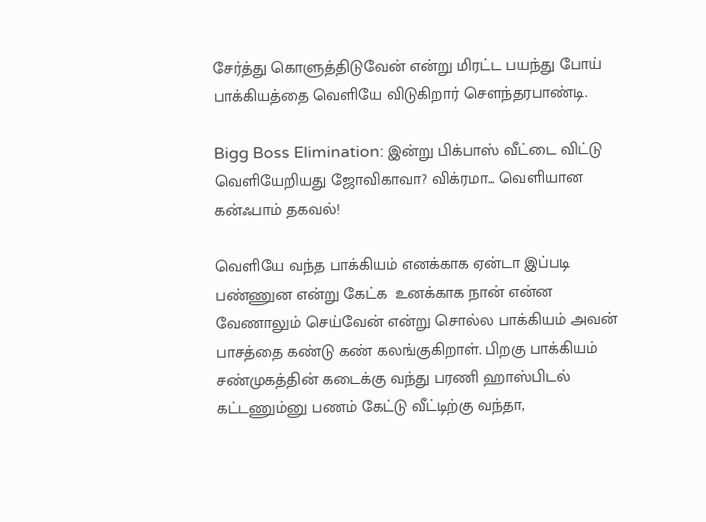சேர்த்து கொளுத்திடுவேன் என்று மிரட்ட பயந்து போய் பாக்கியத்தை வெளியே விடுகிறார் சௌந்தரபாண்டி.

Bigg Boss Elimination: இன்று பிக்பாஸ் வீட்டை விட்டு வெளியேறியது ஜோவிகாவா? விக்ரமா... வெளியான கன்ஃபாம் தகவல்!

வெளியே வந்த பாக்கியம் எனக்காக ஏன்டா இப்படி பண்ணுன என்று கேட்க  உனக்காக நான் என்ன வேணாலும் செய்வேன் என்று சொல்ல பாக்கியம் அவன் பாசத்தை கண்டு கண் கலங்குகிறாள். பிறகு பாக்கியம் சண்முகத்தின் கடைக்கு வந்து பரணி ஹாஸ்பிடல் கட்டணும்னு பணம் கேட்டு வீட்டிற்கு வந்தா,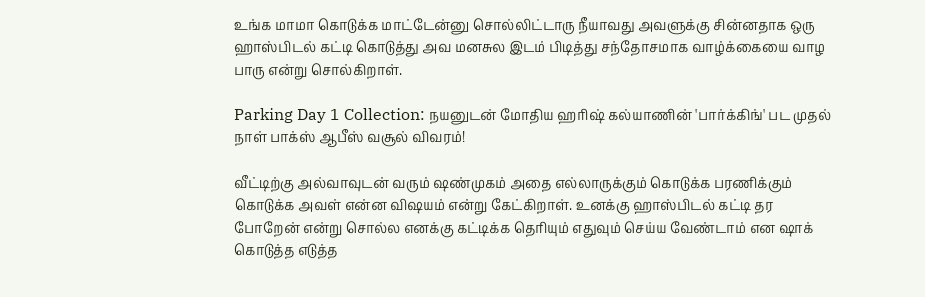உங்க மாமா கொடுக்க மாட்டேன்னு சொல்லிட்டாரு நீயாவது அவளுக்கு சின்னதாக ஒரு ஹாஸ்பிடல் கட்டி கொடுத்து அவ மனசுல இடம் பிடித்து சந்தோசமாக வாழ்க்கையை வாழ பாரு என்று சொல்கிறாள்.

Parking Day 1 Collection: நயனுடன் மோதிய ஹரிஷ் கல்யாணின் 'பார்க்கிங்' பட முதல் நாள் பாக்ஸ் ஆபீஸ் வசூல் விவரம்!

வீட்டிற்கு அல்வாவுடன் வரும் ஷண்முகம் அதை எல்லாருக்கும் கொடுக்க பரணிக்கும் கொடுக்க அவள் என்ன விஷயம் என்று கேட்கிறாள். உனக்கு ஹாஸ்பிடல் கட்டி தர போறேன் என்று சொல்ல எனக்கு கட்டிக்க தெரியும் எதுவும் செய்ய வேண்டாம் என ஷாக் கொடுத்த எடுத்த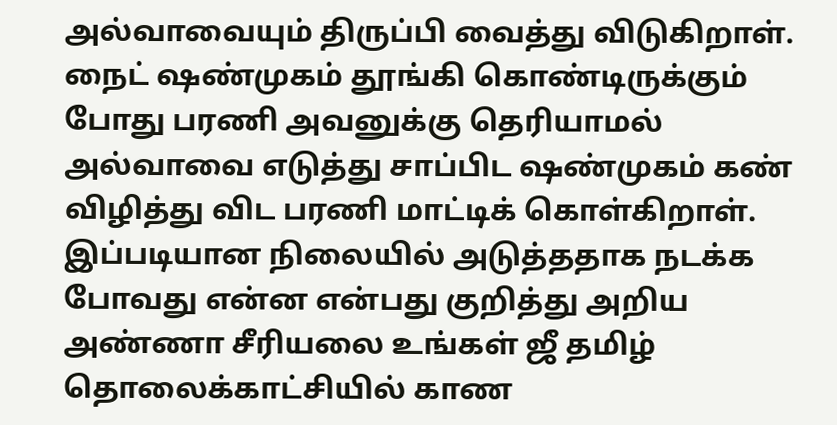அல்வாவையும் திருப்பி வைத்து விடுகிறாள். நைட் ஷண்முகம் தூங்கி கொண்டிருக்கும் போது பரணி அவனுக்கு தெரியாமல் அல்வாவை எடுத்து சாப்பிட ஷண்முகம் கண் விழித்து விட பரணி மாட்டிக் கொள்கிறாள். இப்படியான நிலையில் அடுத்ததாக நடக்க போவது என்ன என்பது குறித்து அறிய அண்ணா சீரியலை உங்கள் ஜீ தமிழ் தொலைக்காட்சியில் காண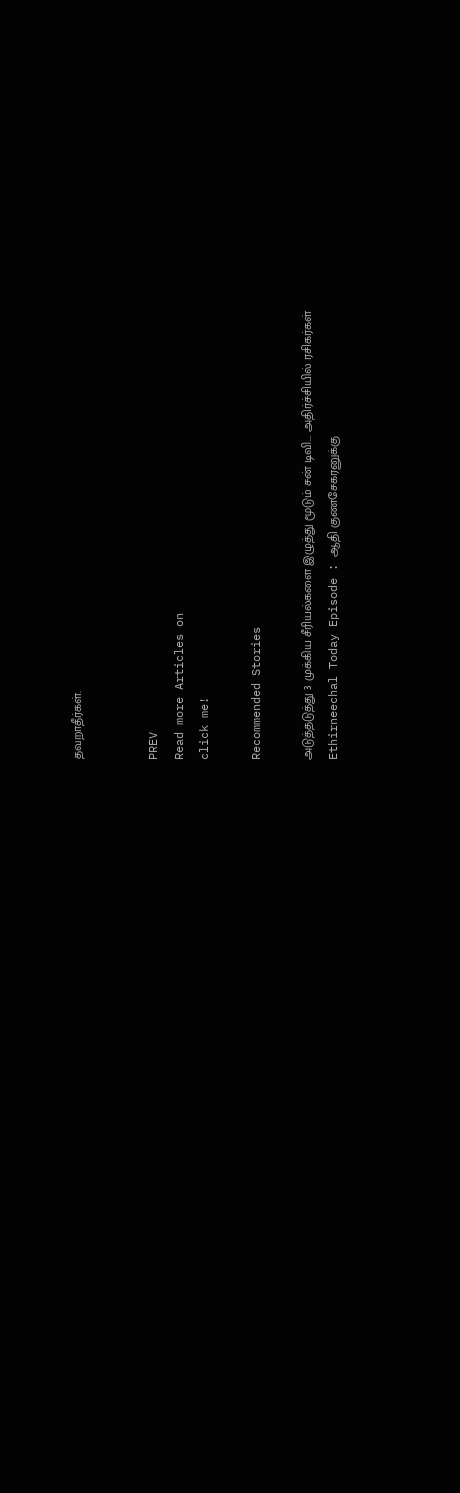தவறாதீர்கள்.


PREV
Read more Articles on
click me!

Recommended Stories

அடுத்தடுத்து 3 முக்கிய சீரியல்களை இழுத்து மூடும் சன் டிவி... அதிர்ச்சியில் ரசிகர்கள்
Ethirneechal Today Episode : ஆதி குணசேகரனுக்கு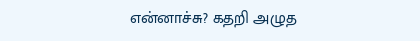என்னாச்சு? கதறி அழுத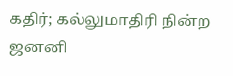கதிர்; கல்லுமாதிரி நின்ற ஜனனி